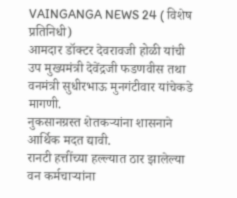VAINGANGA NEWS 24 ( विशेष प्रतिनिधी)
आमदार डॉक्टर देवरावजी होळी यांची उप मुख्यमंत्री देवेंद्रजी फडणवीस तथा वनमंत्री सुधीरभाऊ मुनगंटीवार यांचेकडे मागणी.
नुकसानग्रस्त शेतकऱ्यांना शासनाने आर्थिक मदत द्यावी.
रानटी हत्तींच्या हल्ल्यात ठार झालेल्या वन कर्मचाऱ्यांना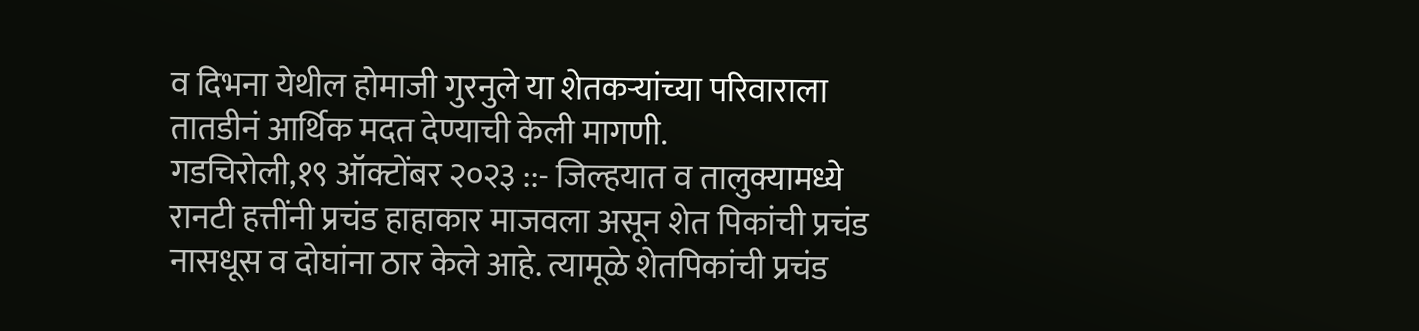व दिभना येथील होमाजी गुरनुले या शेतकऱ्यांच्या परिवाराला तातडीनं आर्थिक मदत देण्याची केली मागणी.
गडचिरोली,१९ ऑक्टोंबर २०२३ ::- जिल्हयात व तालुक्यामध्ये रानटी हत्तींनी प्रचंड हाहाकार माजवला असून शेत पिकांची प्रचंड नासधूस व दोघांना ठार केले आहे. त्यामूळे शेतपिकांची प्रचंड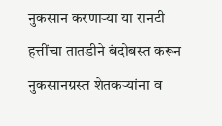नुकसान करणाऱ्या या रानटी हत्तींचा तातडीने बंदोबस्त करून नुकसानग्रस्त शेतकऱ्यांना व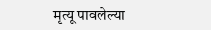मृत्यू पावलेल्या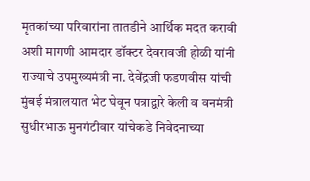मृतकांच्या परिवारांना तातडीने आर्थिक मदत करावी अशी मागणी आमदार डॉक्टर देवरावजी होळी यांनी राज्याचे उपमुख्यमंत्री ना. देवेंद्रजी फडणवीस यांची मुंबई मंत्रालयात भेट घेवून पत्राद्वारे केली व वनमंत्री सुधीरभाऊ मुनगंटीवार यांचेकडे निवेदनाच्या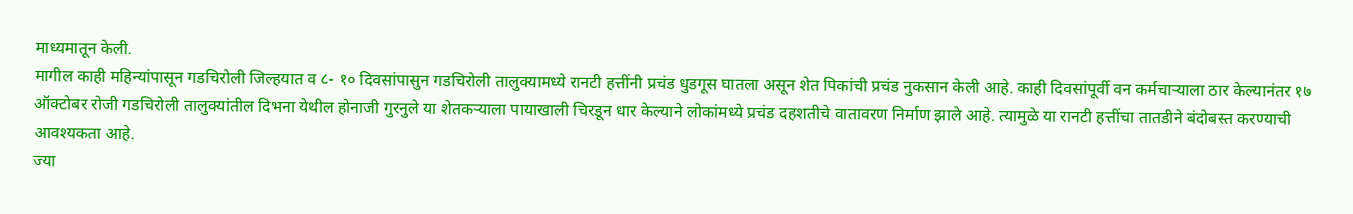माध्यमातून केली.
मागील काही महिन्यांपासून गडचिरोली जिल्हयात व ८- १० दिवसांपासुन गडचिरोली तालुक्यामध्ये रानटी हत्तींनी प्रचंड धुडगूस घातला असून शेत पिकांची प्रचंड नुकसान केली आहे. काही दिवसांपूर्वी वन कर्मचाऱ्याला ठार केल्यानंतर १७ ऑक्टोबर रोजी गडचिरोली तालुक्यांतील दिभना येथील होनाजी गुरनुले या शेतकऱ्याला पायाखाली चिरडून धार केल्याने लोकांमध्ये प्रचंड दहशतीचे वातावरण निर्माण झाले आहे. त्यामुळे या रानटी हत्तींचा तातडीने बंदोबस्त करण्याची आवश्यकता आहे.
ज्या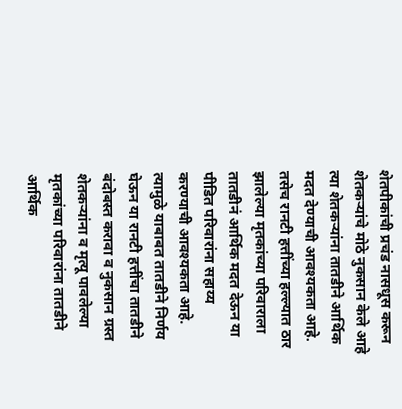शेतपीकांची प्रचंड नासधूस करून शेतकऱ्यांचे मोठे नुकसान केले आहे त्या शेतकऱ्यांना तातडीने आर्थिक मदत देण्याची आवश्यकता आहे. तसेच रानटी हत्तींच्या हल्ल्यात ठार झालेल्या मृतकांच्या परिवाराला तातडीनं आर्थिक मदत देऊन या पीडित परिवारांना सहाय्य करण्याची आवश्यकता आहे.
त्यामुळे याबाबत तातडीने निर्णय घेऊन या रानटी हत्तींचा तातडीने बंदोबस्त करावा व नुकसान ग्रस्त शेतकऱ्यांना व मृत्यू पावलेल्या मृतकांच्या परिवारांना तातडीने आर्थिक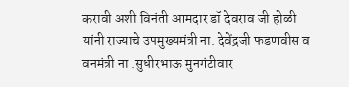करावी अशी विनंती आमदार डॉ देवराव जी होळी यांनी राज्याचे उपमुख्यमंत्री ना. देवेंद्रजी फडणवीस व वनमंत्री ना .सुधीरभाऊ मुनगंटीवार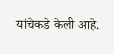यांचेकडे केली आहे.